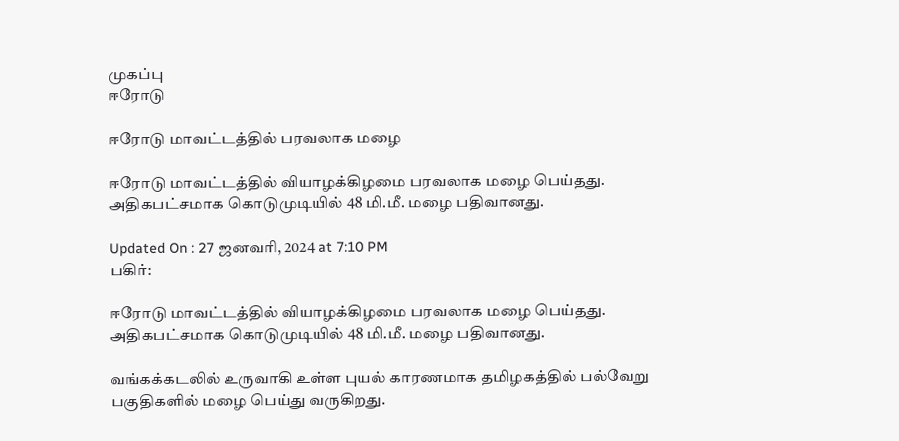முகப்பு
ஈரோடு

ஈரோடு மாவட்டத்தில் பரவலாக மழை

ஈரோடு மாவட்டத்தில் வியாழக்கிழமை பரவலாக மழை பெய்தது. அதிகபட்சமாக கொடுமுடியில் 48 மி.மீ. மழை பதிவானது.

Updated On : 27 ஜனவரி, 2024 at 7:10 PM
பகிர்:

ஈரோடு மாவட்டத்தில் வியாழக்கிழமை பரவலாக மழை பெய்தது. அதிகபட்சமாக கொடுமுடியில் 48 மி.மீ. மழை பதிவானது.

வங்கக்கடலில் உருவாகி உள்ள புயல் காரணமாக தமிழகத்தில் பல்வேறு பகுதிகளில் மழை பெய்து வருகிறது.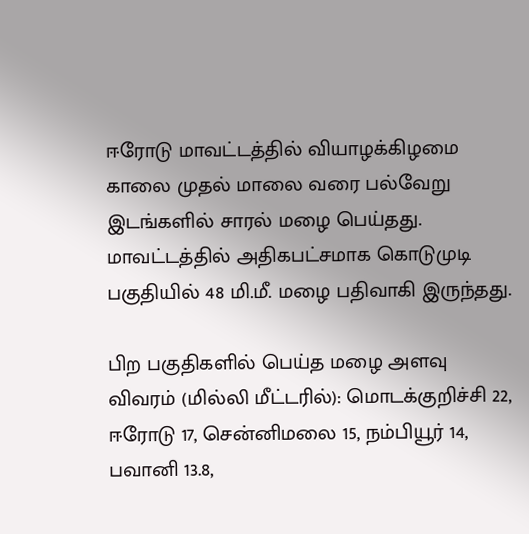ஈரோடு மாவட்டத்தில் வியாழக்கிழமை காலை முதல் மாலை வரை பல்வேறு இடங்களில் சாரல் மழை பெய்தது. மாவட்டத்தில் அதிகபட்சமாக கொடுமுடி பகுதியில் 48 மி.மீ. மழை பதிவாகி இருந்தது.

பிற பகுதிகளில் பெய்த மழை அளவு விவரம் (மில்லி மீட்டரில்): மொடக்குறிச்சி 22, ஈரோடு 17, சென்னிமலை 15, நம்பியூர் 14, பவானி 13.8,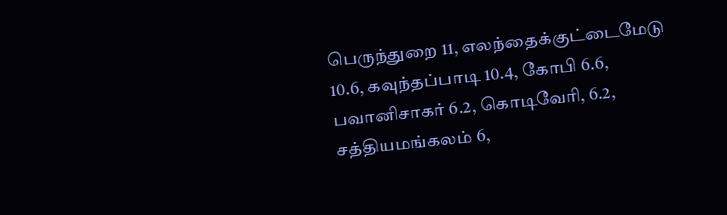பெருந்துறை 11, எலந்தைக்குட்டைமேடு 10.6, கவுந்தப்பாடி 10.4, கோபி 6.6, பவானிசாகர் 6.2, கொடிவேரி, 6.2, சத்தியமங்கலம் 6,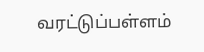வரட்டுப்பள்ளம்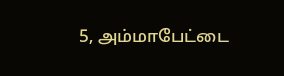5, அம்மாபேட்டை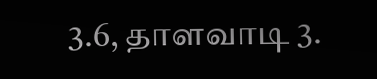3.6, தாளவாடி 3.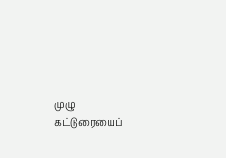முழு கட்டுரையைப்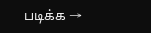படிக்க →